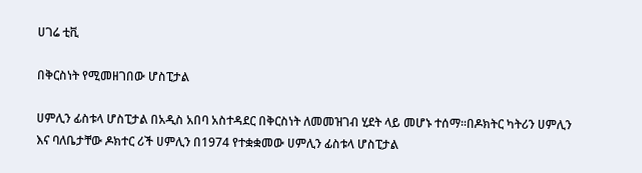ሀገሬ ቲቪ

በቅርስነት የሚመዘገበው ሆስፒታል

ሀምሊን ፊስቱላ ሆስፒታል በአዲስ አበባ አስተዳደር በቅርስነት ለመመዝገብ ሂደት ላይ መሆኑ ተሰማ፡፡በዶክትር ካትሪን ሀምሊን እና ባለቤታቸው ዶክተር ሪች ሀምሊን በ1974 የተቋቋመው ሀምሊን ፊስቱላ ሆስፒታል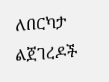ለበርካታ ልጀገረዶች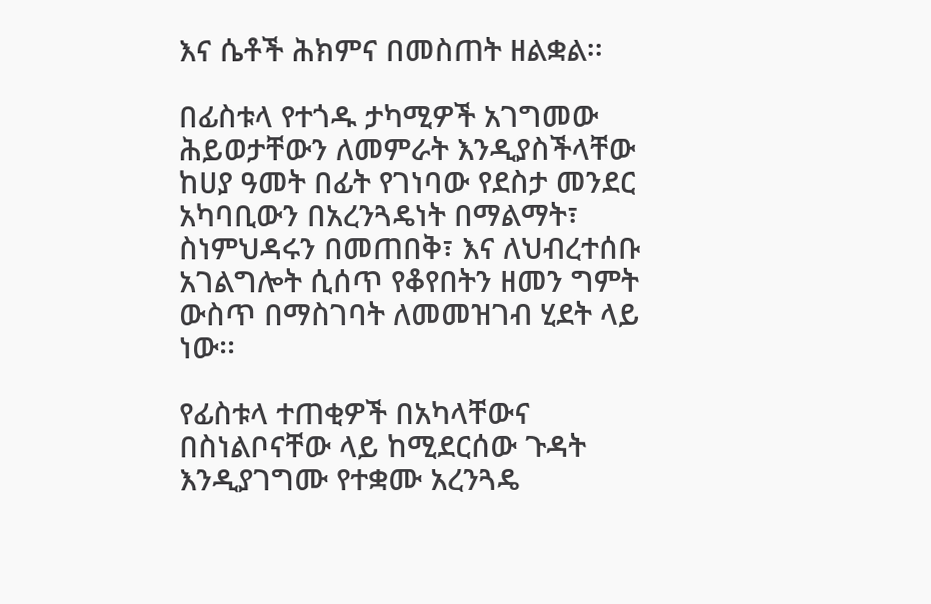እና ሴቶች ሕክምና በመስጠት ዘልቋል፡፡

በፊስቱላ የተጎዱ ታካሚዎች አገግመው ሕይወታቸውን ለመምራት እንዲያስችላቸው ከሀያ ዓመት በፊት የገነባው የደስታ መንደር አካባቢውን በአረንጓዴነት በማልማት፣ ስነምህዳሩን በመጠበቅ፣ እና ለህብረተሰቡ አገልግሎት ሲሰጥ የቆየበትን ዘመን ግምት ውስጥ በማስገባት ለመመዝገብ ሂደት ላይ ነው፡፡

የፊስቱላ ተጠቂዎች በአካላቸውና በስነልቦናቸው ላይ ከሚደርሰው ጉዳት እንዲያገግሙ የተቋሙ አረንጓዴ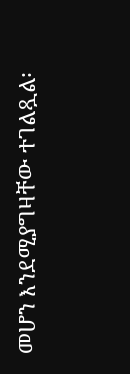መሆን እንደሚያግዛቸው ተገልጿል፡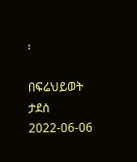፡

በፍሬህይወት ታደሰ
2022-06-06